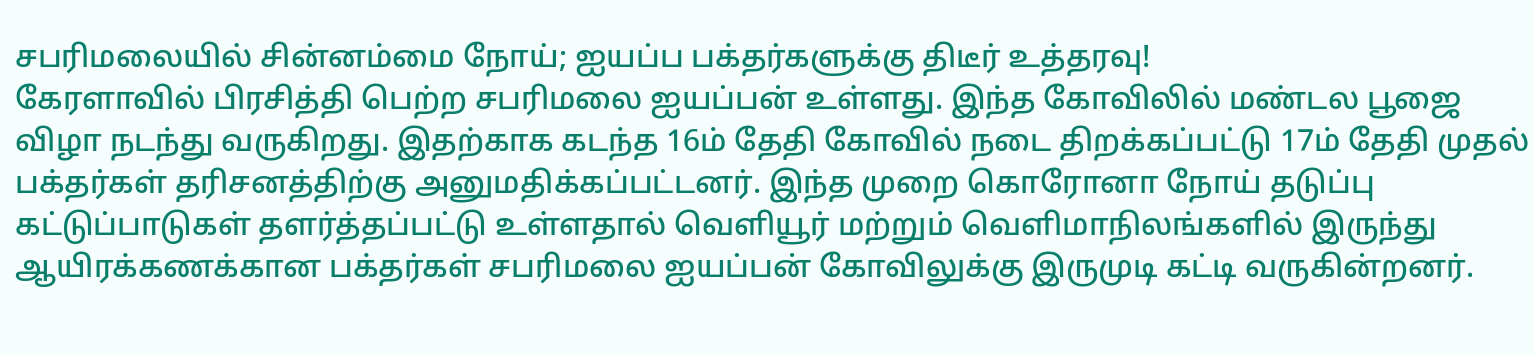சபரிமலையில் சின்னம்மை நோய்; ஐயப்ப பக்தர்களுக்கு திடீர் உத்தரவு!
கேரளாவில் பிரசித்தி பெற்ற சபரிமலை ஐயப்பன் உள்ளது. இந்த கோவிலில் மண்டல பூஜை விழா நடந்து வருகிறது. இதற்காக கடந்த 16ம் தேதி கோவில் நடை திறக்கப்பட்டு 17ம் தேதி முதல் பக்தர்கள் தரிசனத்திற்கு அனுமதிக்கப்பட்டனர். இந்த முறை கொரோனா நோய் தடுப்பு கட்டுப்பாடுகள் தளர்த்தப்பட்டு உள்ளதால் வெளியூர் மற்றும் வெளிமாநிலங்களில் இருந்து ஆயிரக்கணக்கான பக்தர்கள் சபரிமலை ஐயப்பன் கோவிலுக்கு இருமுடி கட்டி வருகின்றனர்.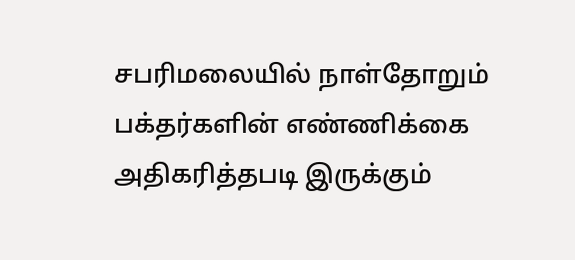சபரிமலையில் நாள்தோறும் பக்தர்களின் எண்ணிக்கை அதிகரித்தபடி இருக்கும்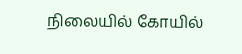நிலையில் கோயில்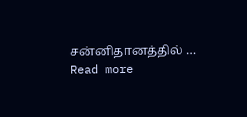சன்னிதானத்தில் … Read more